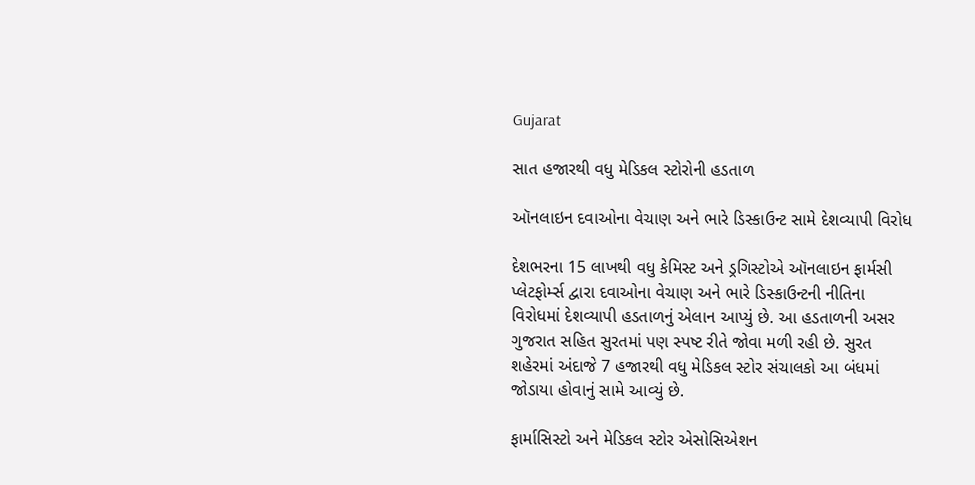Gujarat

સાત હજારથી વધુ મેડિકલ સ્ટોરોની હડતાળ

ઑનલાઇન દવાઓના વેચાણ અને ભારે ડિસ્કાઉન્ટ સામે દેશવ્યાપી વિરોધ

દેશભરના 15 લાખથી વધુ કેમિસ્ટ અને ડ્રગિસ્ટોએ ઑનલાઇન ફાર્મસી પ્લેટફોર્મ્સ દ્વારા દવાઓના વેચાણ અને ભારે ડિસ્કાઉન્ટની નીતિના વિરોધમાં દેશવ્યાપી હડતાળનું એલાન આપ્યું છે. આ હડતાળની અસર ગુજરાત સહિત સુરતમાં પણ સ્પષ્ટ રીતે જોવા મળી રહી છે. સુરત શહેરમાં અંદાજે 7 હજારથી વધુ મેડિકલ સ્ટોર સંચાલકો આ બંધમાં જોડાયા હોવાનું સામે આવ્યું છે.

ફાર્માસિસ્ટો અને મેડિકલ સ્ટોર એસોસિએશન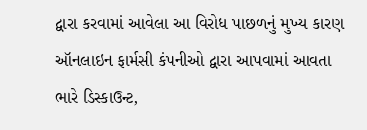દ્વારા કરવામાં આવેલા આ વિરોધ પાછળનું મુખ્ય કારણ ઑનલાઇન ફાર્મસી કંપનીઓ દ્વારા આપવામાં આવતા ભારે ડિસ્કાઉન્ટ,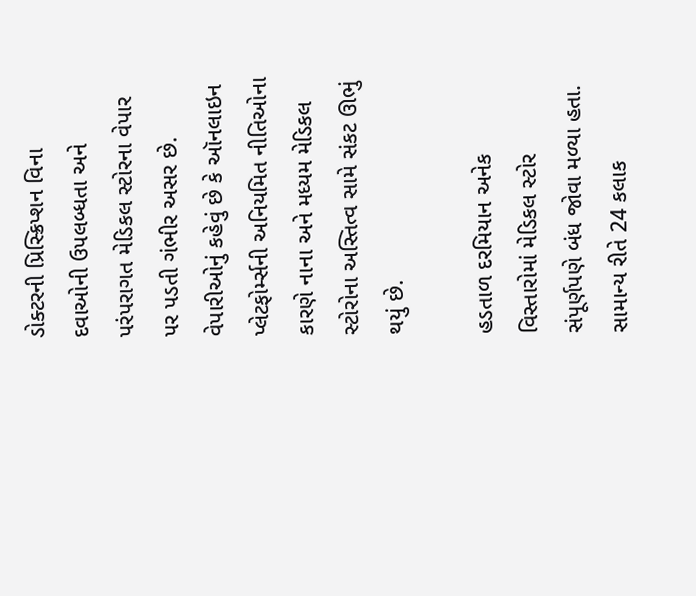ડોક્ટરની પ્રિસ્ક્રિપ્શન વિના દવાઓની ઉપલબ્ધતા અને પરંપરાગત મેડિકલ સ્ટોરના વેપાર પર પડતી ગંભીર અસર છે. વેપારીઓનું કહેવું છે કે ઑનલાઇન પ્લેટફોર્મ્સની અનિયમિત નીતિઓના કારણે નાના અને મધ્યમ મેડિકલ સ્ટોરોના અસ્તિત્વ સામે સંકટ ઊભું થયું છે.

હડતાળ દરમિયાન અનેક વિસ્તારોમાં મેડિકલ સ્ટોર સંપૂર્ણપણે બંધ જોવા મળ્યા હતા. સામાન્ય રીતે 24 કલાક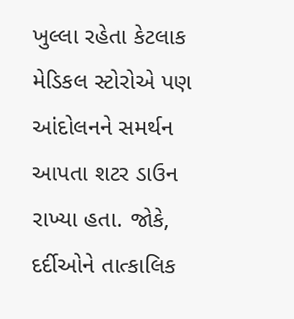ખુલ્લા રહેતા કેટલાક મેડિકલ સ્ટોરોએ પણ આંદોલનને સમર્થન આપતા શટર ડાઉન રાખ્યા હતા. જોકે, દર્દીઓને તાત્કાલિક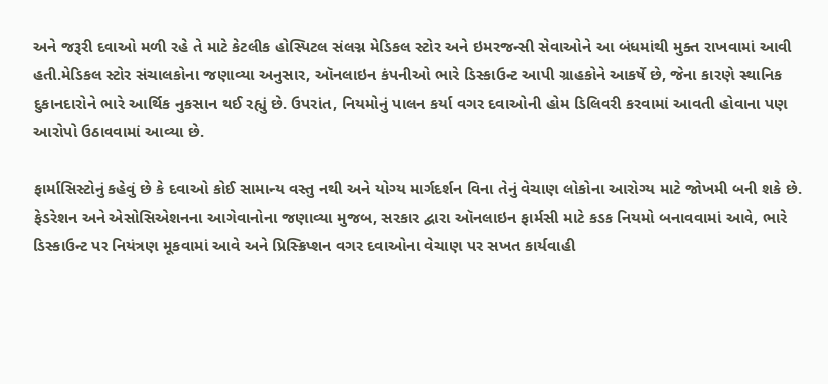અને જરૂરી દવાઓ મળી રહે તે માટે કેટલીક હોસ્પિટલ સંલગ્ન મેડિકલ સ્ટોર અને ઇમરજન્સી સેવાઓને આ બંધમાંથી મુક્ત રાખવામાં આવી હતી.મેડિકલ સ્ટોર સંચાલકોના જણાવ્યા અનુસાર, ઑનલાઇન કંપનીઓ ભારે ડિસ્કાઉન્ટ આપી ગ્રાહકોને આકર્ષે છે, જેના કારણે સ્થાનિક દુકાનદારોને ભારે આર્થિક નુકસાન થઈ રહ્યું છે. ઉપરાંત, નિયમોનું પાલન કર્યા વગર દવાઓની હોમ ડિલિવરી કરવામાં આવતી હોવાના પણ આરોપો ઉઠાવવામાં આવ્યા છે.

ફાર્માસિસ્ટોનું કહેવું છે કે દવાઓ કોઈ સામાન્ય વસ્તુ નથી અને યોગ્ય માર્ગદર્શન વિના તેનું વેચાણ લોકોના આરોગ્ય માટે જોખમી બની શકે છે. ફેડરેશન અને એસોસિએશનના આગેવાનોના જણાવ્યા મુજબ, સરકાર દ્વારા ઑનલાઇન ફાર્મસી માટે કડક નિયમો બનાવવામાં આવે, ભારે ડિસ્કાઉન્ટ પર નિયંત્રણ મૂકવામાં આવે અને પ્રિસ્ક્રિપ્શન વગર દવાઓના વેચાણ પર સખત કાર્યવાહી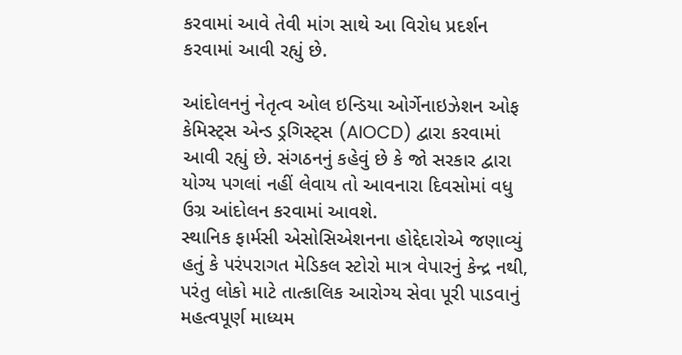કરવામાં આવે તેવી માંગ સાથે આ વિરોધ પ્રદર્શન કરવામાં આવી રહ્યું છે.

આંદોલનનું નેતૃત્વ ઓલ ઇન્ડિયા ઓર્ગેનાઇઝેશન ઓફ કેમિસ્ટ્સ એન્ડ ડ્રગિસ્ટ્સ (AIOCD) દ્વારા કરવામાં આવી રહ્યું છે. સંગઠનનું કહેવું છે કે જો સરકાર દ્વારા યોગ્ય પગલાં નહીં લેવાય તો આવનારા દિવસોમાં વધુ ઉગ્ર આંદોલન કરવામાં આવશે.
સ્થાનિક ફાર્મસી એસોસિએશનના હોદ્દેદારોએ જણાવ્યું હતું કે પરંપરાગત મેડિકલ સ્ટોરો માત્ર વેપારનું કેન્દ્ર નથી, પરંતુ લોકો માટે તાત્કાલિક આરોગ્ય સેવા પૂરી પાડવાનું મહત્વપૂર્ણ માધ્યમ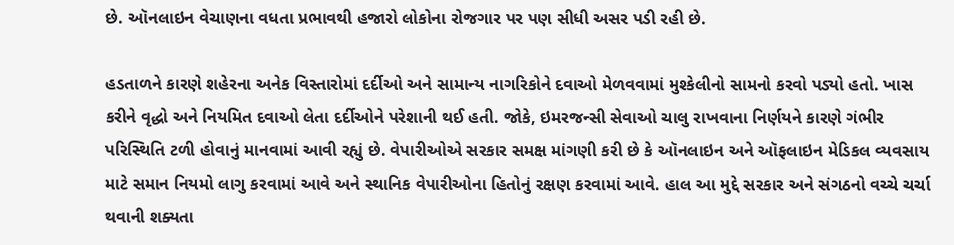છે. ઑનલાઇન વેચાણના વધતા પ્રભાવથી હજારો લોકોના રોજગાર પર પણ સીધી અસર પડી રહી છે.

હડતાળને કારણે શહેરના અનેક વિસ્તારોમાં દર્દીઓ અને સામાન્ય નાગરિકોને દવાઓ મેળવવામાં મુશ્કેલીનો સામનો કરવો પડ્યો હતો. ખાસ કરીને વૃદ્ધો અને નિયમિત દવાઓ લેતા દર્દીઓને પરેશાની થઈ હતી. જોકે, ઇમરજન્સી સેવાઓ ચાલુ રાખવાના નિર્ણયને કારણે ગંભીર પરિસ્થિતિ ટળી હોવાનું માનવામાં આવી રહ્યું છે. વેપારીઓએ સરકાર સમક્ષ માંગણી કરી છે કે ઑનલાઇન અને ઑફલાઇન મેડિકલ વ્યવસાય માટે સમાન નિયમો લાગુ કરવામાં આવે અને સ્થાનિક વેપારીઓના હિતોનું રક્ષણ કરવામાં આવે. હાલ આ મુદ્દે સરકાર અને સંગઠનો વચ્ચે ચર્ચા થવાની શક્યતા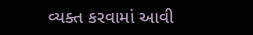વ્યક્ત કરવામાં આવી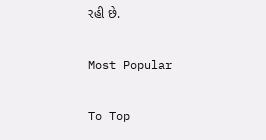રહી છે.

Most Popular

To Top